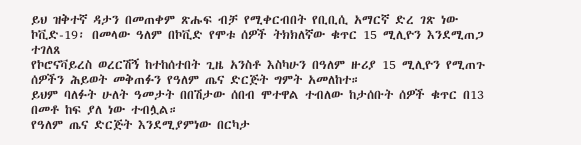ይህ ዝቅተኛ ዳታን በመጠቀም ጽሑፍ ብቻ የሚቀርብበት የቢቢሲ አማርኛ ድረ ገጽ ነው
ኮቪድ-19፡ በመላው ዓለም በኮቪድ የሞቱ ሰዎች ትክክለኛው ቁጥር 15 ሚሊዮን እንደሚጠጋ ተገለጸ
የኮሮናቫይረስ ወረርሽኝ ከተከሰተበት ጊዜ አንስቶ እስካሁን በዓለም ዙሪያ 15 ሚሊዮን የሚጠጉ ሰዎችን ሕይወት መቅጠፉን የዓለም ጤና ድርጅት ግምት አመለከተ።
ይህም ባለፉት ሁለት ዓመታት በበሽታው ሰበብ ሞተዋል ተብለው ከታሰቡት ሰዎች ቁጥር በ13 በመቶ ከፍ ያለ ነው ተብሏል።
የዓለም ጤና ድርጅት እንደሚያምነው በርካታ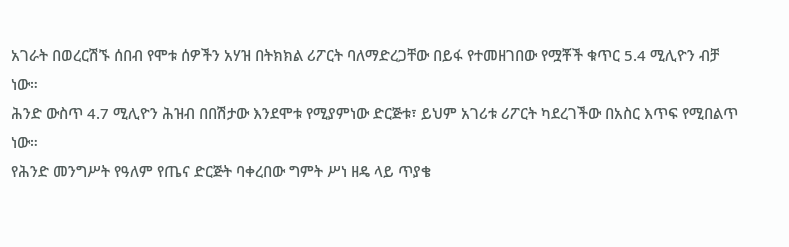አገራት በወረርሽኙ ሰበብ የሞቱ ሰዎችን አሃዝ በትክክል ሪፖርት ባለማድረጋቸው በይፋ የተመዘገበው የሟቾች ቁጥር 5.4 ሚሊዮን ብቻ ነው።
ሕንድ ውስጥ 4.7 ሚሊዮን ሕዝብ በበሽታው እንደሞቱ የሚያምነው ድርጅቱ፣ ይህም አገሪቱ ሪፖርት ካደረገችው በአስር እጥፍ የሚበልጥ ነው።
የሕንድ መንግሥት የዓለም የጤና ድርጅት ባቀረበው ግምት ሥነ ዘዴ ላይ ጥያቄ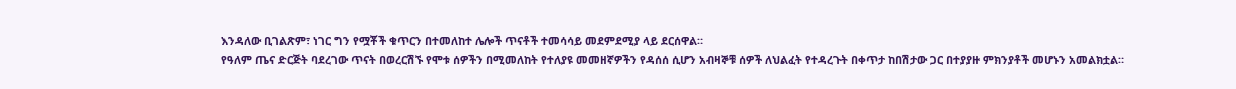እንዳለው ቢገልጽም፣ ነገር ግን የሟቾች ቁጥርን በተመለከተ ሌሎች ጥናቶች ተመሳሳይ መደምደሚያ ላይ ደርሰዋል።
የዓለም ጤና ድርጅት ባደረገው ጥናት በወረርሽኙ የሞቱ ሰዎችን በሚመለከት የተለያዩ መመዘኛዎችን የዳሰሰ ሲሆን አብዛኞቹ ሰዎች ለህልፈት የተዳረጉት በቀጥታ ከበሽታው ጋር በተያያዙ ምክንያቶች መሆኑን አመልክቷል።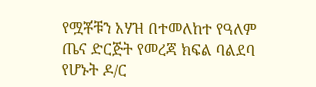የሟቾቹን አሃዝ በተመለከተ የዓለም ጤና ድርጅት የመረጃ ክፍል ባልደባ የሆኑት ዶ/ር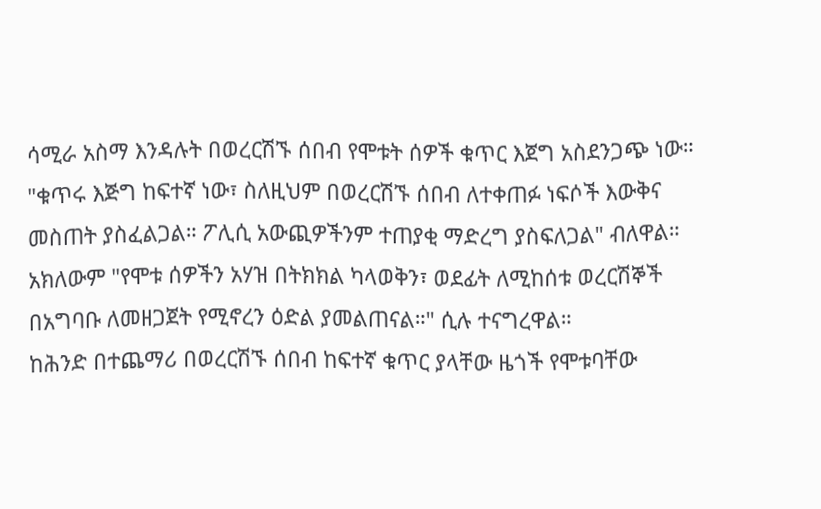ሳሚራ አስማ እንዳሉት በወረርሽኙ ሰበብ የሞቱት ሰዎች ቁጥር እጀግ አስደንጋጭ ነው።
"ቁጥሩ እጅግ ከፍተኛ ነው፣ ስለዚህም በወረርሽኙ ሰበብ ለተቀጠፉ ነፍሶች እውቅና መስጠት ያስፈልጋል። ፖሊሲ አውጪዎችንም ተጠያቂ ማድረግ ያስፍለጋል" ብለዋል።
አክለውም "የሞቱ ሰዎችን አሃዝ በትክክል ካላወቅን፣ ወደፊት ለሚከሰቱ ወረርሽኞች በአግባቡ ለመዘጋጀት የሚኖረን ዕድል ያመልጠናል።" ሲሉ ተናግረዋል።
ከሕንድ በተጨማሪ በወረርሽኙ ሰበብ ከፍተኛ ቁጥር ያላቸው ዜጎች የሞቱባቸው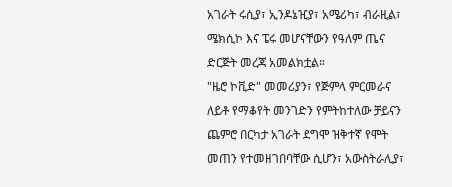አገራት ሩሲያ፣ ኢንዶኔዢያ፣ አሜሪካ፣ ብራዚል፣ ሜክሲኮ እና ፔሩ መሆናቸውን የዓለም ጤና ድርጅት መረጃ አመልክቷል።
"ዜሮ ኮቪድ" መመሪያን፣ የጅምላ ምርመራና ለይቶ የማቆየት መንገድን የምትከተለው ቻይናን ጨምሮ በርካታ አገራት ደግሞ ዝቅተኛ የሞት መጠን የተመዘገበባቸው ሲሆን፣ አውስትራሊያ፣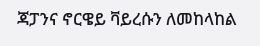ጃፓንና ኖርዌይ ቫይረሱን ለመከላከል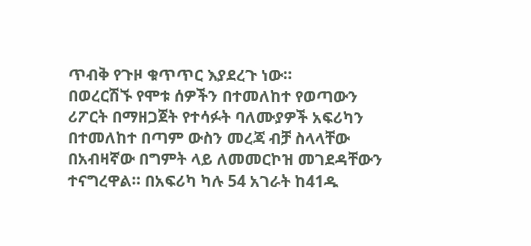ጥብቅ የጉዞ ቁጥጥር እያደረጉ ነው።
በወረርሽኙ የሞቱ ሰዎችን በተመለከተ የወጣውን ሪፖርት በማዘጋጀት የተሳፉት ባለሙያዎች አፍሪካን በተመለከተ በጣም ውስን መረጃ ብቻ ስላላቸው በአብዛኛው በግምት ላይ ለመመርኮዝ መገደዳቸውን ተናግረዋል። በአፍሪካ ካሉ 54 አገራት ከ41ዱ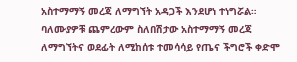አስተማማኝ መረጃ ለማግኘት አዳጋች እንደሆነ ተነግሯል።
ባለሙያዎቹ ጨምረውም ስለበሽታው አስተማማኝ መረጃ ለማግኘትና ወደፊት ለሚከሰቱ ተመሳሳይ የጤና ችግሮች ቀድሞ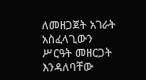ለመዘጋጀት አገራት አስፈላጊውን ሥርዓት መዘርጋት እንዳለባቸው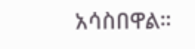አሳስበዋል።